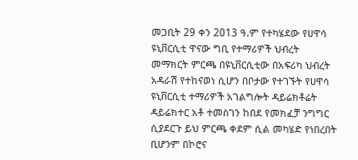መጋቢት 29 ቀን 2013 ዓ.ም የተካሄደው የሀዋሳ ዩኒቨርሲቲ ዋናው ግቢ የተማሪዎች ህብረት መማክርት ምርጫ በዩኒቨርሲቲው በአፍሪካ ህብረት አዳራሽ የተከናወነ ሲሆን በቦታው የተገኙት የሀዋሳ ዩኒቨርሲቲ ተማሪዎች አገልግሎት ዳይሬክቶሬት ዳይሬክተር አቶ ተመስገን ከበደ የመክፈቻ ንግግር ሲያደርጉ ይህ ምርጫ ቀደም ሲል መካሄድ የነበረበት ቢሆንም በኮሮና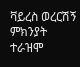ቫይረስ ወረርሽኝ ምክንያት ተራዝሞ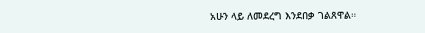አሁን ላይ ለመደረግ እንደበቃ ገልጸዋል።